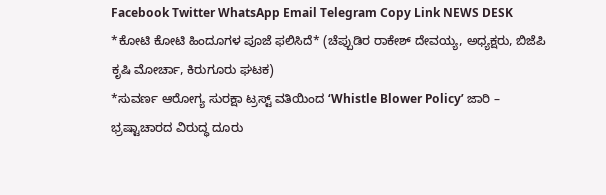Facebook Twitter WhatsApp Email Telegram Copy Link NEWS DESK *ಕೋಟಿ ಕೋಟಿ ಹಿಂದೂಗಳ ಪೂಜೆ ಫಲಿಸಿದೆ* (ಚೆಪ್ಪುಡಿರ ರಾಕೇಶ್ ದೇವಯ್ಯ, ಅಧ್ಯಕ್ಷರು, ಬಿಜೆಪಿ ಕೃಷಿ ಮೋರ್ಚಾ, ಕಿರುಗೂರು ಘಟಕ)
*ಸುವರ್ಣ ಆರೋಗ್ಯ ಸುರಕ್ಷಾ ಟ್ರಸ್ಟ್ ವತಿಯಿಂದ ‘Whistle Blower Policy’ ಜಾರಿ – ಭ್ರಷ್ಟಾಚಾರದ ವಿರುದ್ಧ ದೂರು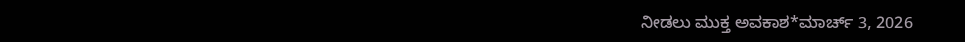ನೀಡಲು ಮುಕ್ತ ಅವಕಾಶ*ಮಾರ್ಚ್ 3, 2026